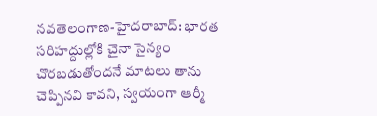నవతెలంగాణ-హైదరాబాద్: భారత సరిహద్దుల్లోకి చైనా సైన్యం చొరబడుతోందనే మాటలు తాను చెప్పినవి కావని, స్వయంగా ఆర్మీ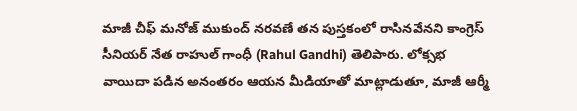మాజీ చీఫ్ మనోజ్ ముకుంద్ నరవణే తన పుస్తకంలో రాసినవేనని కాంగ్రెస్ సీనియర్ నేత రాహుల్ గాంధీ (Rahul Gandhi) తెలిపారు. లోక్సభ వాయిదా పడిన అనంతరం ఆయన మీడియాతో మాట్లాడుతూ, మాజీ ఆర్మీ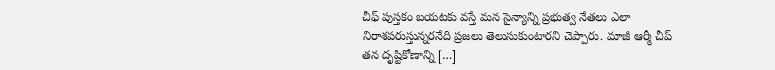చీఫ్ పుస్తకం బయటకు వస్తే మన సైన్యాన్ని ప్రభుత్వ నేతలు ఎలా నిరాశపరుస్తున్నరనేది ప్రజలు తెలుసుకుంటారని చెప్పారు. మాజీ ఆర్మీ చీప్ తన దృష్టికోణాన్ని […]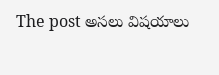The post అసలు విషయాలు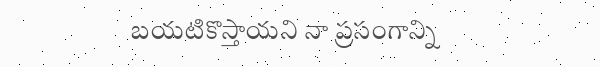బయటికొస్తాయని నా ప్రసంగాన్ని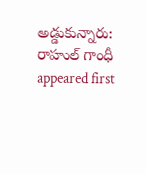అడ్డుకున్నారు: రాహుల్ గాంధీ appeared first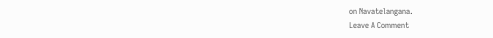on Navatelangana.
Leave A Comment